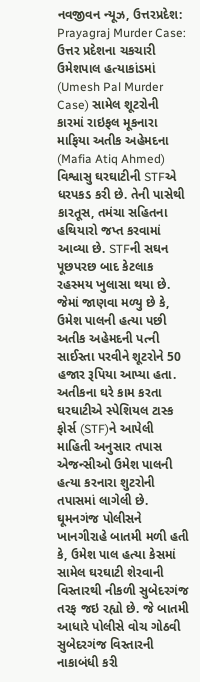નવજીવન ન્યૂઝ, ઉત્તરપ્રદેશ: Prayagraj Murder Case: ઉત્તર પ્રદેશના ચકચારી ઉમેશપાલ હત્યાકાંડમાં (Umesh Pal Murder Case) સામેલ શૂટરોની કારમાં રાઇફલ મૂકનારા માફિયા અતીક અહેમદના (Mafia Atiq Ahmed) વિશ્વાસુ ઘરઘાટીની STFએ ધરપકડ કરી છે. તેની પાસેથી કારતૂસ, તમંચા સહિતના હથિયારો જપ્ત કરવામાં આવ્યા છે. STFની સઘન પૂછપરછ બાદ કેટલાક રહસ્મય ખુલાસા થયા છે. જેમાં જાણવા મળ્યુ છે કે, ઉમેશ પાલની હત્યા પછી અતીક અહેમદની પત્ની સાઈસ્તા પરવીને શૂટરોને 50 હજાર રૂપિયા આપ્યા હતા.
અતીકના ઘરે કામ કરતા ઘરઘાટીએ સ્પેશિયલ ટાસ્ક ફોર્સ (STF)ને આપેલી માહિતી અનુસાર તપાસ એજન્સીઓ ઉમેશ પાલની હત્યા કરનારા શુટરોની તપાસમાં લાગેલી છે. ઘૂમનગંજ પોલીસને ખાનગીરાહે બાતમી મળી હતી કે, ઉમેશ પાલ હત્યા કેસમાં સામેલ ઘરઘાટી શેરવાની વિસ્તારથી નીકળી સુબેદરગંજ તરફ જઇ રહ્યો છે. જે બાતમી આધારે પોલીસે વોચ ગોઠવી સુબેદરગંજ વિસ્તારની નાકાબંધી કરી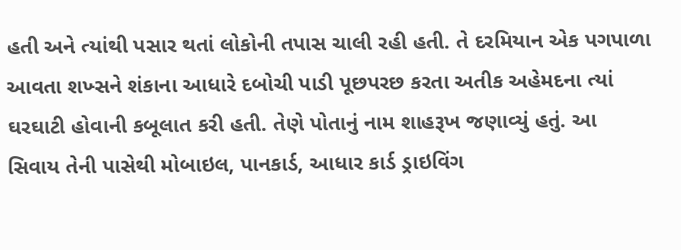હતી અને ત્યાંથી પસાર થતાં લોકોની તપાસ ચાલી રહી હતી. તે દરમિયાન એક પગપાળા આવતા શખ્સને શંકાના આધારે દબોચી પાડી પૂછપરછ કરતા અતીક અહેમદના ત્યાં ઘરઘાટી હોવાની કબૂલાત કરી હતી. તેણે પોતાનું નામ શાહરૂખ જણાવ્યું હતું. આ સિવાય તેની પાસેથી મોબાઇલ, પાનકાર્ડ, આધાર કાર્ડ ડ્રાઇવિંગ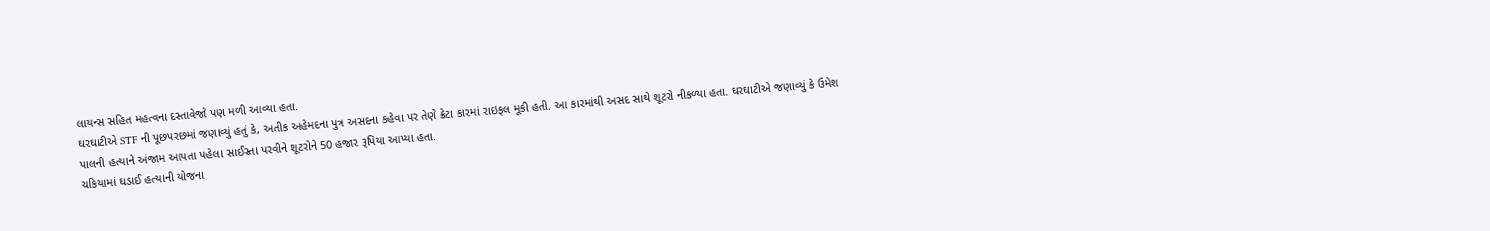લાયન્સ સહિત મહત્વના દસ્તાવેજો પણ મળી આવ્યા હતા.
ઘરઘાટીએ STF ની પૂછપરછમાં જણાવ્યું હતું કે, અતીક અહેમદના પુત્ર અસદના કહેવા પર તેણે ક્રેટા કારમાં રાઇફલ મૂકી હતી. આ કારમાંથી અસદ સાથે શૂટરો નીકળ્યા હતા. ઘરઘાટીએ જણાવ્યું કે ઉમેશ પાલની હત્યાને અંજામ આપતા પહેલા સાઈસ્તા પરવીને શૂટરોને 50 હજાર રૂપિયા આપ્યા હતા.
ચકિયામાં ઘડાઈ હત્યાની યોજના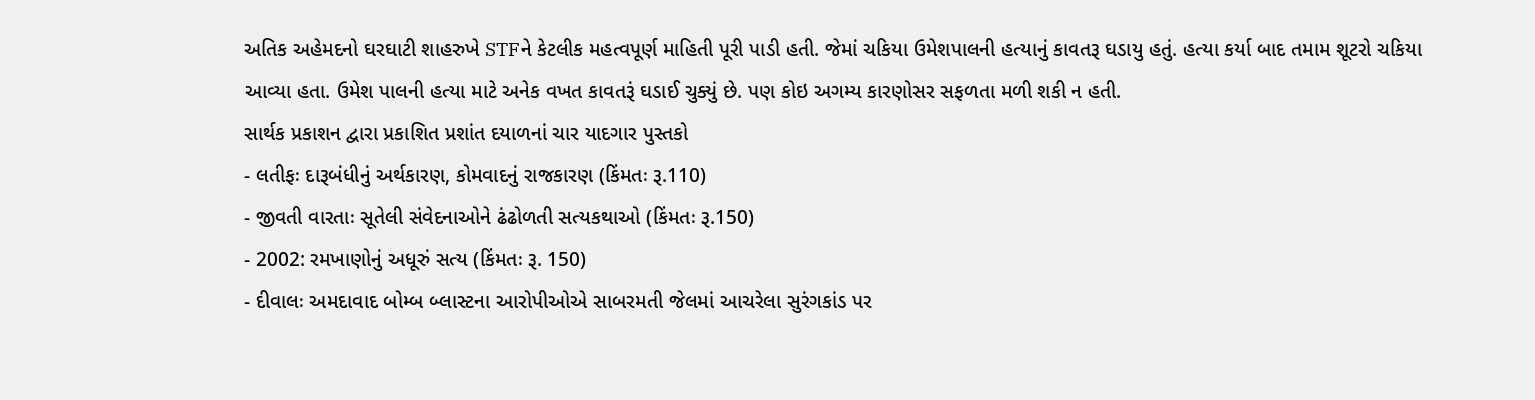અતિક અહેમદનો ઘરઘાટી શાહરુખે STFને કેટલીક મહત્વપૂર્ણ માહિતી પૂરી પાડી હતી. જેમાં ચકિયા ઉમેશપાલની હત્યાનું કાવતરૂ ઘડાયુ હતું. હત્યા કર્યા બાદ તમામ શૂટરો ચકિયા આવ્યા હતા. ઉમેશ પાલની હત્યા માટે અનેક વખત કાવતરૂં ઘડાઈ ચુક્યું છે. પણ કોઇ અગમ્ય કારણોસર સફળતા મળી શકી ન હતી.
સાર્થક પ્રકાશન દ્વારા પ્રકાશિત પ્રશાંત દયાળનાં ચાર યાદગાર પુસ્તકો
- લતીફઃ દારૂબંધીનું અર્થકારણ, કોમવાદનું રાજકારણ (કિંમતઃ રૂ.110)
- જીવતી વારતાઃ સૂતેલી સંવેદનાઓને ઢંઢોળતી સત્યકથાઓ (કિંમતઃ રૂ.150)
- 2002: રમખાણોનું અધૂરું સત્ય (કિંમતઃ રૂ. 150)
- દીવાલઃ અમદાવાદ બોમ્બ બ્લાસ્ટના આરોપીઓએ સાબરમતી જેલમાં આચરેલા સુરંગકાંડ પર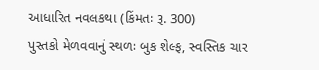આધારિત નવલકથા (કિંમતઃ રૂ. 300)
પુસ્તકો મેળવવાનું સ્થળઃ બુક શેલ્ફ, સ્વસ્તિક ચાર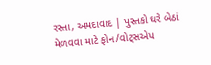રસ્તા, અમદાવાદ | પુસ્તકો ઘરે બેઠાં મેળવવા માટે ફોન/વોટ્સએપ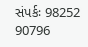સંપર્કઃ 98252 90796